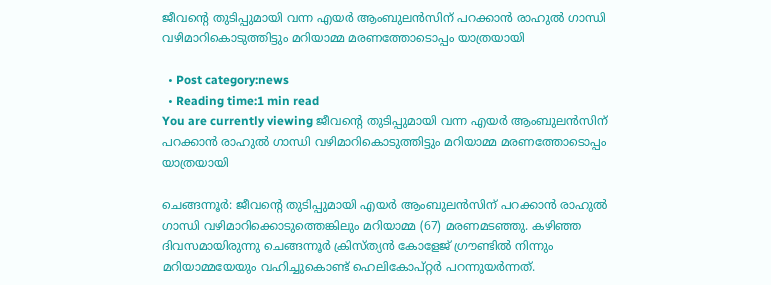ജീവൻ്റെ തുടിപ്പുമായി വന്ന എയര്‍ ആംബുലന്‍സിന് പറക്കാന്‍ രാഹുല്‍ ഗാന്ധി വഴിമാറികൊടുത്തിട്ടും മറിയാമ്മ മരണത്തോടൊപ്പം യാത്രയായി

  • Post category:news
  • Reading time:1 min read
You are currently viewing ജീവൻ്റെ തുടിപ്പുമായി വന്ന എയര്‍ ആംബുലന്‍സിന് പറക്കാന്‍ രാഹുല്‍ ഗാന്ധി വഴിമാറികൊടുത്തിട്ടും മറിയാമ്മ മരണത്തോടൊപ്പം യാത്രയായി

ചെങ്ങന്നൂര്‍: ജീവൻ്റെ തുടിപ്പുമായി എയര്‍ ആംബുലന്‍സിന് പറക്കാന്‍ രാഹുല്‍ ഗാന്ധി വഴിമാറിക്കൊടുത്തെങ്കിലും മറിയാമ്മ (67) മരണമടഞ്ഞു. കഴിഞ്ഞ ദിവസമായിരുന്നു ചെങ്ങന്നൂര്‍ ക്രിസ്ത്യന്‍ കോളേജ് ഗ്രൗണ്ടില്‍ നിന്നും മറിയാമ്മയേയും വഹിച്ചുകൊണ്ട് ഹെലികോപ്റ്റര്‍ പറന്നുയര്‍ന്നത്.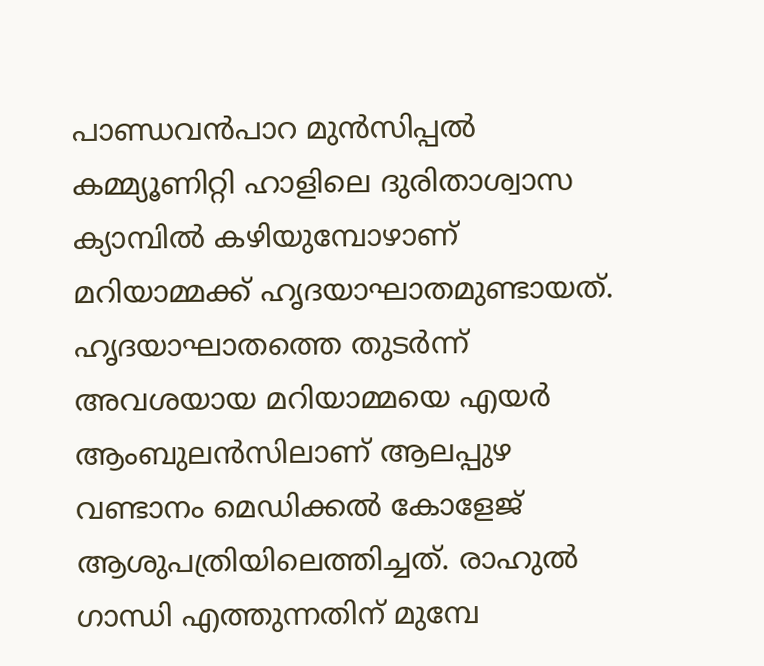പാണ്ഡവന്‍പാറ മുന്‍സിപ്പല്‍ കമ്മ്യൂണിറ്റി ഹാളിലെ ദുരിതാശ്വാസ ക്യാമ്പില്‍ കഴിയുമ്പോഴാണ് മറിയാമ്മക്ക് ഹൃദയാഘാതമുണ്ടായത്. ഹൃദയാഘാതത്തെ തുടര്‍ന്ന് അവശയായ മറിയാമ്മയെ എയര്‍ ആംബുലന്‍സിലാണ് ആലപ്പുഴ വണ്ടാനം മെഡിക്കല്‍ കോളേജ് ആശുപത്രിയിലെത്തിച്ചത്. രാഹുല്‍ ഗാന്ധി എത്തുന്നതിന് മുമ്പേ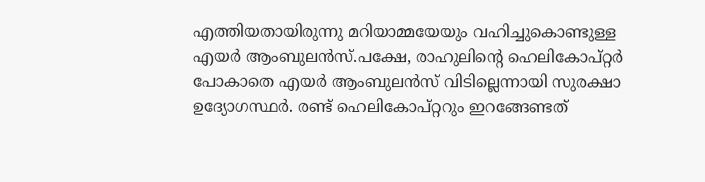എത്തിയതായിരുന്നു മറിയാമ്മയേയും വഹിച്ചുകൊണ്ടുള്ള എയര്‍ ആംബുലന്‍സ്.പക്ഷേ, രാഹുലിന്റെ ഹെലികോപ്റ്റര്‍ പോകാതെ എയര്‍ ആംബുലന്‍സ് വിടില്ലെന്നായി സുരക്ഷാ ഉദ്യോഗസ്ഥര്‍. രണ്ട് ഹെലികോപ്റ്ററും ഇറങ്ങേണ്ടത്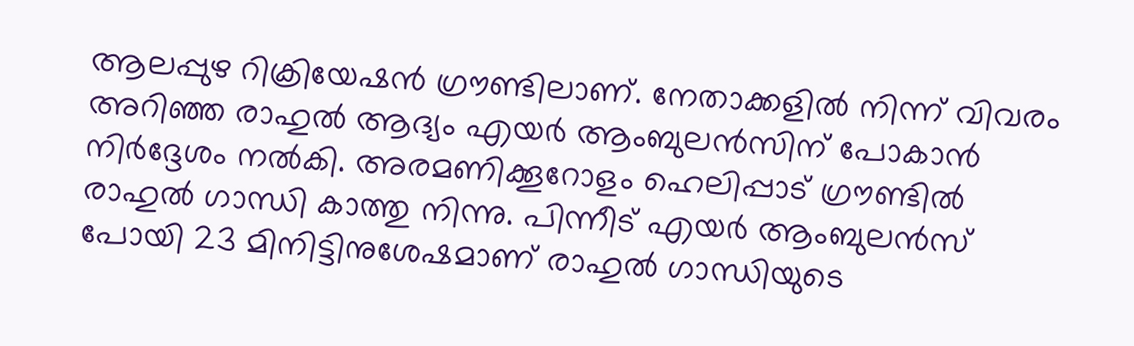ആലപ്പുഴ റിക്രിയേഷന്‍ ഗ്രൗണ്ടിലാണ്. നേതാക്കളില്‍ നിന്ന് വിവരം അറിഞ്ഞ രാഹുല്‍ ആദ്യം എയര്‍ ആംബുലന്‍സിന് പോകാന്‍ നിര്‍ദ്ദേശം നല്‍കി. അരമണിക്കൂറോളം ഹെലിപ്പാട് ഗ്രൗണ്ടില്‍ രാഹുല്‍ ഗാന്ധി കാത്തു നിന്നു. പിന്നീട് എയര്‍ ആംബുലന്‍സ് പോയി 23 മിനിട്ടിനുശേഷമാണ് രാഹുല്‍ ഗാന്ധിയുടെ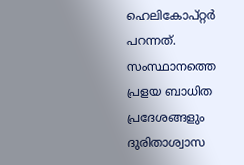ഹെലികോപ്റ്റര്‍ പറന്നത്. സംസ്ഥാനത്തെ പ്രളയ ബാധിത പ്രദേശങ്ങളും ദുരിതാശ്വാസ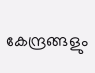കേന്ദ്രങ്ങളും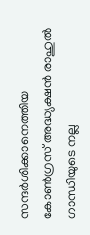സന്ദര്‍ശിക്കാനെത്തിയ കോണ്‍ഗ്രസ് അദ്ധ്യക്ഷന്‍ രാഹുല്‍ ഗാന്ധിയുടെ നല്ല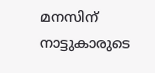മനസിന് നാട്ടുകാരുടെ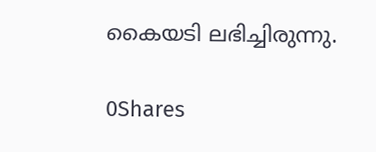കൈയടി ലഭിച്ചിരുന്നു.

0Shares